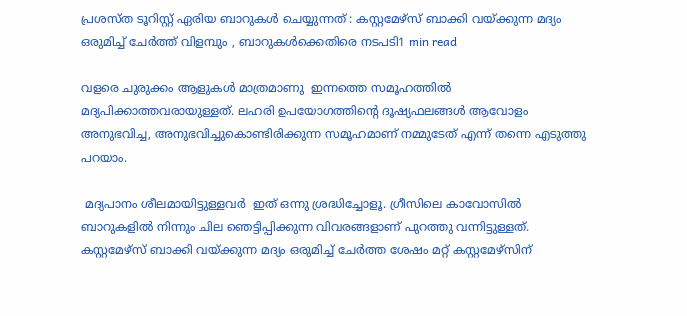പ്രശസ്ത ടൂറിസ്റ്റ് ഏരിയ ബാറുകള്‍ ചെയ്യുന്നത് : കസ്റ്റമേഴ്സ് ബാക്കി വയ്ക്കുന്ന മദ്യം ഒരുമിച്ച്‌ ചേര്‍ത്ത് വിളമ്പും , ബാറുകള്‍ക്കെതിരെ നടപടി1 min read

വളരെ ചുരുക്കം ആളുകള്‍ മാത്രമാണു  ഇന്നത്തെ സമൂഹത്തില്‍ മദ്യപിക്കാത്തവരായുള്ളത്. ലഹരി ഉപയോഗത്തിന്റെ ദൂഷ്യഫലങ്ങള്‍ ആവോളം അനുഭവിച്ച, അനുഭവിച്ചുകൊണ്ടിരിക്കുന്ന സമൂഹമാണ് നമ്മുടേത് എന്ന് തന്നെ എടുത്തു പറയാം.

 മദ്യപാനം ശീലമായിട്ടുള്ളവർ  ഇത് ഒന്നു ശ്രദ്ധിച്ചോളൂ. ഗ്രീസിലെ കാവോസില്‍ ബാറുകളില്‍ നിന്നും ചില ഞെട്ടിപ്പിക്കുന്ന വിവരങ്ങളാണ് പുറത്തു വന്നിട്ടുള്ളത്. കസ്റ്റമേഴ്സ് ബാക്കി വയ്ക്കുന്ന മദ്യം ഒരുമിച്ച്‌ ചേര്‍ത്ത ശേഷം മറ്റ് കസ്റ്റമേഴ്സിന്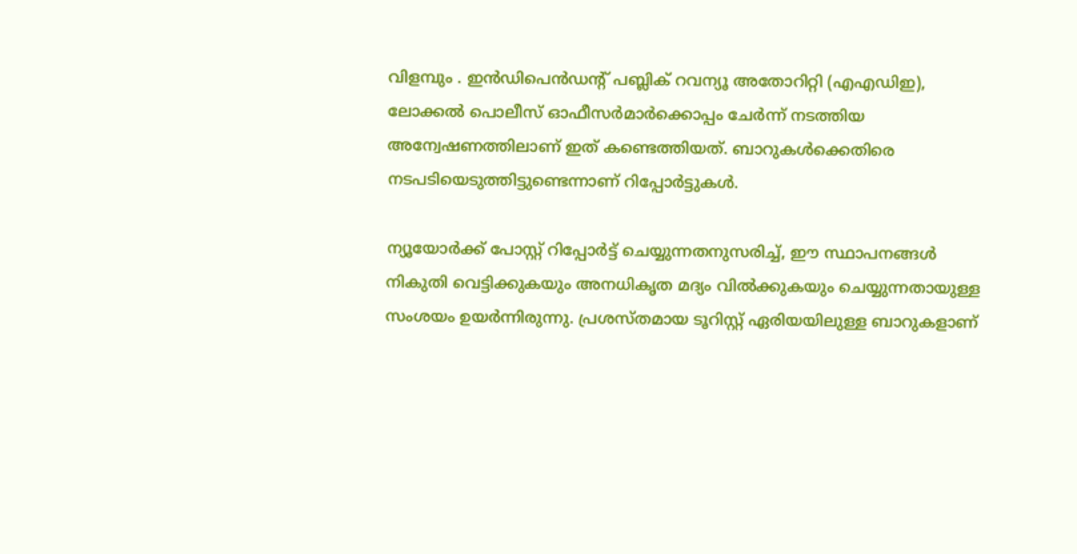വിളമ്പും . ഇൻഡിപെൻഡന്റ് പബ്ലിക് റവന്യൂ അതോറിറ്റി (എഎഡിഇ), ലോക്കല്‍ പൊലീസ് ഓഫീസര്‍മാര്‍ക്കൊപ്പം ചേര്‍ന്ന് നടത്തിയ അന്വേഷണത്തിലാണ് ഇത് കണ്ടെത്തിയത്. ബാറുകള്‍ക്കെതിരെ നടപടിയെടുത്തിട്ടുണ്ടെന്നാണ് റിപ്പോര്‍ട്ടുകൾ.

ന്യൂയോര്‍ക്ക് പോസ്റ്റ് റിപ്പോര്‍ട്ട് ചെയ്യുന്നതനുസരിച്ച്‌, ഈ സ്ഥാപനങ്ങള്‍ നികുതി വെട്ടിക്കുകയും അനധികൃത മദ്യം വില്‍ക്കുകയും ചെയ്യുന്നതായുള്ള സംശയം ഉയര്‍ന്നിരുന്നു. പ്രശസ്തമായ ടൂറിസ്റ്റ് ഏരിയയിലുള്ള ബാറുകളാണ്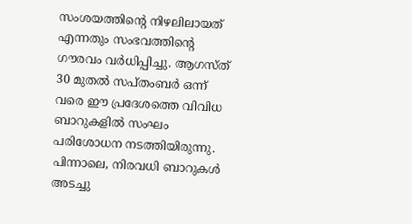സംശയത്തിന്റെ നിഴലിലായത് എന്നതും സംഭവത്തിന്റെ ഗൗരവം വര്‍ധിപ്പിച്ചു. ആഗസ്ത് 30 മുതല്‍ സപ്തംബര്‍ ഒന്ന് വരെ ഈ പ്രദേശത്തെ വിവിധ ബാറുകളില്‍ സംഘം പരിശോധന നടത്തിയിരുന്നു. പിന്നാലെ, നിരവധി ബാറുകള്‍ അടച്ചു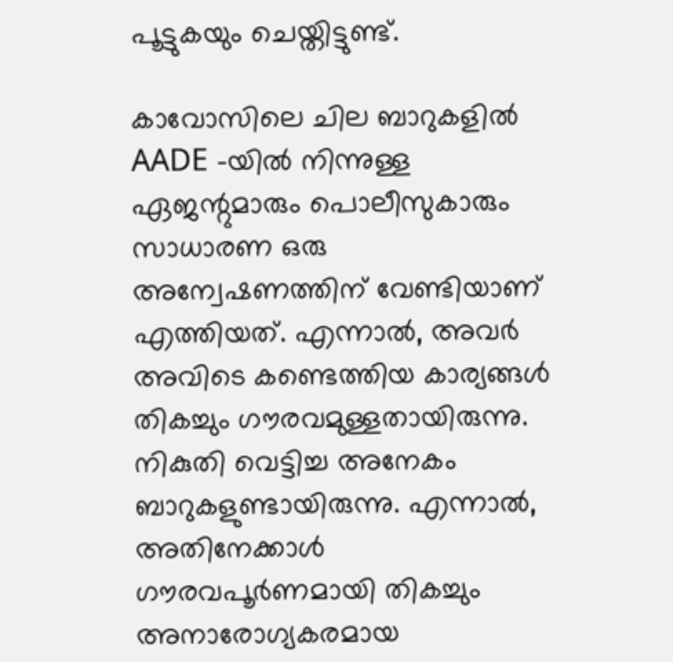പൂട്ടുകയും ചെയ്തിട്ടുണ്ട്.

കാവോസിലെ ചില ബാറുകളില്‍  AADE -യില്‍ നിന്നുള്ള ഏജന്റുമാരും പൊലീസുകാരും സാധാരണ ഒരു അന്വേഷണത്തിന് വേണ്ടിയാണ്  എത്തിയത്. എന്നാല്‍, അവര്‍ അവിടെ കണ്ടെത്തിയ കാര്യങ്ങള്‍ തികച്ചും ഗൗരവമുള്ളതായിരുന്നു. നികുതി വെട്ടിച്ച അനേകം ബാറുകളുണ്ടായിരുന്നു. എന്നാല്‍, അതിനേക്കാള്‍ ഗൗരവപൂര്‍ണമായി തികച്ചും അനാരോഗ്യകരമായ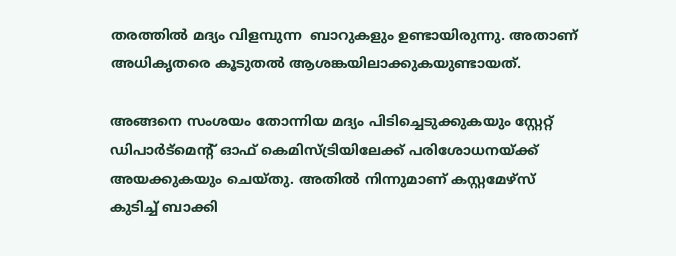തരത്തില്‍ മദ്യം വിളമ്പുന്ന  ബാറുകളും ഉണ്ടായിരുന്നു. അതാണ് അധികൃതരെ കൂടുതല്‍ ആശങ്കയിലാക്കുകയുണ്ടായത്.

അങ്ങനെ സംശയം തോന്നിയ മദ്യം പിടിച്ചെടുക്കുകയും സ്റ്റേറ്റ് ഡിപാര്‍ട്‍മെന്റ് ഓഫ് കെമിസ്ട്രിയിലേക്ക് പരിശോധനയ്ക്ക് അയക്കുകയും ചെയ്തു. അതില്‍ നിന്നുമാണ് കസ്റ്റമേഴ്സ് കുടിച്ച്‌ ബാക്കി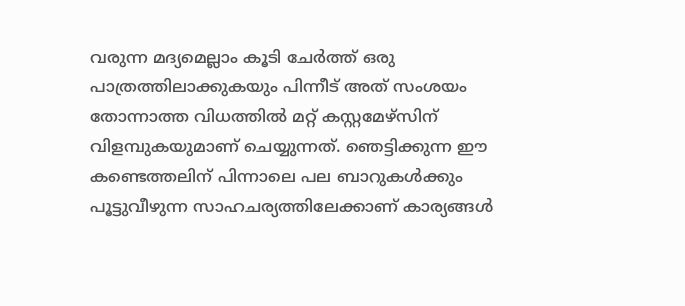വരുന്ന മദ്യമെല്ലാം കൂടി ചേര്‍ത്ത് ഒരു പാത്രത്തിലാക്കുകയും പിന്നീട് അത് സംശയം തോന്നാത്ത വിധത്തില്‍ മറ്റ് കസ്റ്റമേഴ്സിന് വിളമ്പുകയുമാണ് ചെയ്യുന്നത്. ഞെട്ടിക്കുന്ന ഈ കണ്ടെത്തലിന് പിന്നാലെ പല ബാറുകള്‍ക്കും പൂട്ടുവീഴുന്ന സാഹചര്യത്തിലേക്കാണ് കാര്യങ്ങൾ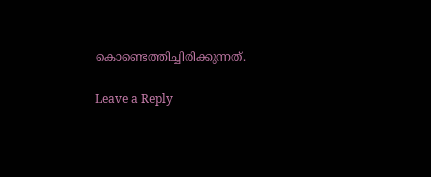കൊണ്ടെത്തിച്ചിരിക്കുന്നത്.

Leave a Reply